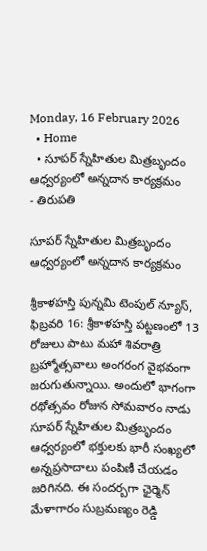Monday, 16 February 2026
  • Home
  • సూపర్ స్నేహితుల మిత్రబృందం ఆధ్వర్యంలో అన్నదాన కార్యక్రమం
- తిరుపతి

సూపర్ స్నేహితుల మిత్రబృందం ఆధ్వర్యంలో అన్నదాన కార్యక్రమం

శ్రీకాళహస్తి పున్నమి టెంపుల్ న్యూస్, ఫిబ్రవరి 16: శ్రీకాళహస్తి పట్టణంలో 13 రోజులు పాటు మహా శివరాత్రి బ్రహ్మోత్సవాలు అంగరంగ వైభవంగా జరుగుతున్నాయి. అందులో భాగంగా రథోత్సవం రోజున సోమవారం నాడు సూపర్ స్నేహితుల మిత్రబృందం ఆధ్వర్యంలో భక్తులకు భారీ సంఖ్యలో అన్నప్రసాదాలు పంపిణీ చేయడం జరిగినది. ఈ సందర్బగా ఛైర్మెన్ మేళాగారం సుబ్రమణ్యం రెడ్డి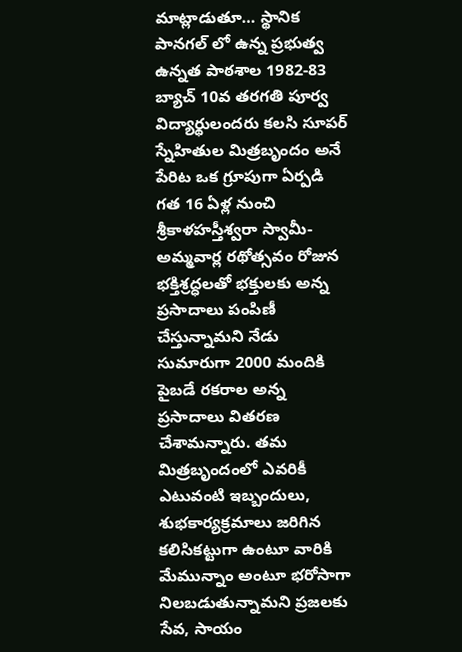మాట్లాడుతూ… స్థానిక పానగల్ లో ఉన్న ప్రభుత్వ ఉన్నత పాఠశాల 1982-83 బ్యాచ్ 10వ తరగతి పూర్వ విద్యార్థులందరు కలసి సూపర్ స్నేహితుల మిత్రబృందం అనే పేరిట ఒక గ్రూపుగా ఏర్పడి గత 16 ఏళ్ల నుంచి శ్రీకాళహస్తీశ్వరా స్వామీ-అమ్మవార్ల రథోత్సవం రోజున భక్తిశ్రద్ధలతో భక్తులకు అన్న ప్రసాదాలు పంపిణీ చేస్తున్నామని నేడు సుమారుగా 2000 మందికి పైబడే రకరాల అన్న ప్రసాదాలు వితరణ చేశామన్నారు. తమ మిత్రబృందంలో ఎవరికీ ఎటువంటి ఇబ్బందులు, శుభకార్యక్రమాలు జరిగిన కలిసికట్టుగా ఉంటూ వారికి మేమున్నాం అంటూ భరోసాగా నిలబడుతున్నామని ప్రజలకు సేవ, సాయం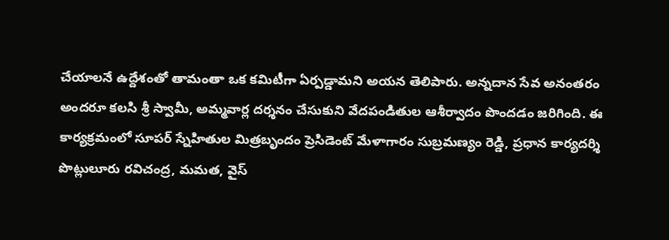చేయాలనే ఉద్దేశంతో తామంతా ఒక కమిటీగా ఏర్పడ్డామని అయన తెలిపారు. అన్నదాన సేవ అనంతరం అందరూ కలసి శ్రీ స్వామీ, అమ్మవార్ల దర్శనం చేసుకుని వేదపండితుల ఆశీర్వాదం పొందడం జరిగింది. ఈ కార్యక్రమంలో సూపర్ స్నేహితుల మిత్రబృందం ప్రెసిడెంట్ మేళాగారం సుబ్రమణ్యం రెడ్డి, ప్రధాన కార్యదర్శి పొట్లులూరు రవిచంద్ర, మమత, వైస్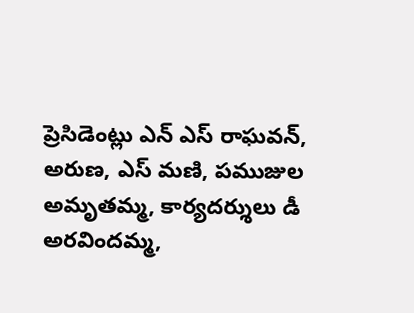ప్రెసిడెంట్లు ఎన్ ఎస్ రాఘవన్, అరుణ, ఎస్ మణి, పముజుల అమృతమ్మ, కార్యదర్శులు డీ అరవిందమ్మ,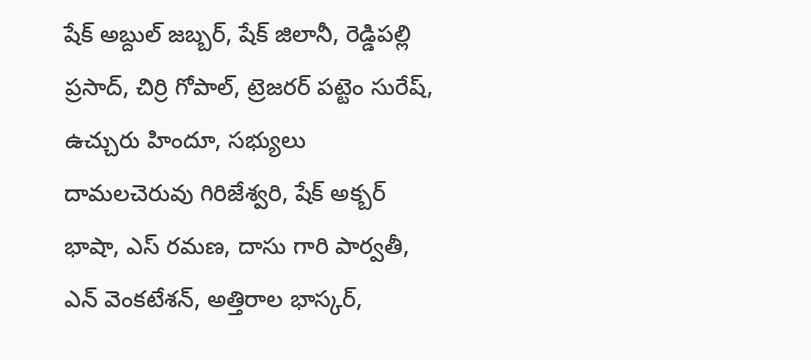షేక్ అబ్దుల్ జబ్బర్, షేక్ జిలానీ, రెడ్డిపల్లి ప్రసాద్, చిర్రి గోపాల్, ట్రెజరర్ పట్టెం సురేష్, ఉచ్చురు హిందూ, సభ్యులు దామలచెరువు గిరిజేశ్వరి, షేక్ అక్బర్ భాషా, ఎస్ రమణ, దాసు గారి పార్వతీ, ఎన్ వెంకటేశన్, అత్తిరాల భాస్కర్,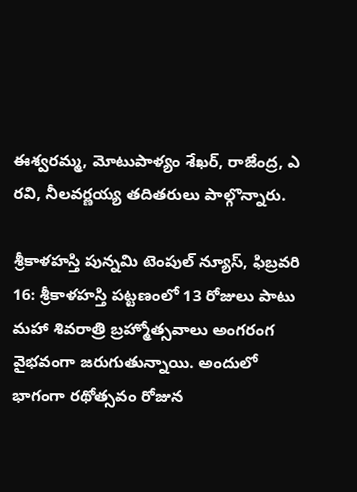ఈశ్వరమ్మ, మోటుపాళ్యం శేఖర్, రాజేంద్ర, ఎ రవి, నీలవర్ణయ్య తదితరులు పాల్గొన్నారు.

శ్రీకాళహస్తి పున్నమి టెంపుల్ న్యూస్, ఫిబ్రవరి 16: శ్రీకాళహస్తి పట్టణంలో 13 రోజులు పాటు మహా శివరాత్రి బ్రహ్మోత్సవాలు అంగరంగ వైభవంగా జరుగుతున్నాయి. అందులో భాగంగా రథోత్సవం రోజున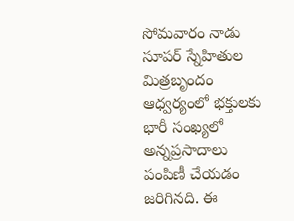సోమవారం నాడు సూపర్ స్నేహితుల మిత్రబృందం ఆధ్వర్యంలో భక్తులకు భారీ సంఖ్యలో అన్నప్రసాదాలు పంపిణీ చేయడం జరిగినది. ఈ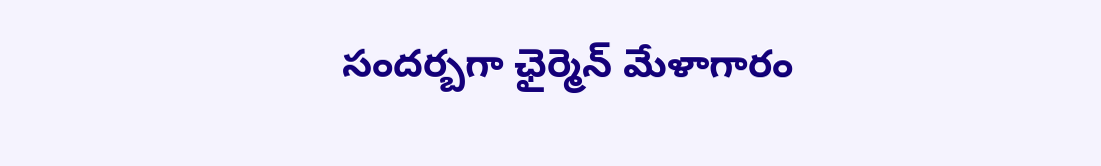సందర్బగా ఛైర్మెన్ మేళాగారం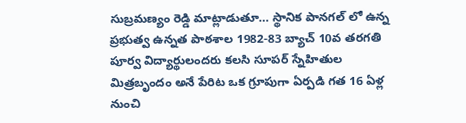సుబ్రమణ్యం రెడ్డి మాట్లాడుతూ… స్థానిక పానగల్ లో ఉన్న ప్రభుత్వ ఉన్నత పాఠశాల 1982-83 బ్యాచ్ 10వ తరగతి పూర్వ విద్యార్థులందరు కలసి సూపర్ స్నేహితుల మిత్రబృందం అనే పేరిట ఒక గ్రూపుగా ఏర్పడి గత 16 ఏళ్ల నుంచి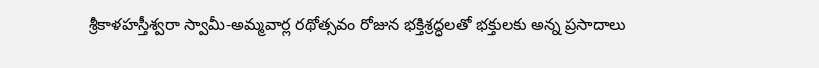శ్రీకాళహస్తీశ్వరా స్వామీ-అమ్మవార్ల రథోత్సవం రోజున భక్తిశ్రద్ధలతో భక్తులకు అన్న ప్రసాదాలు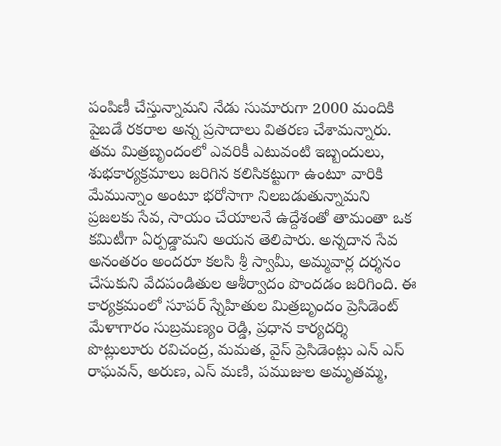పంపిణీ చేస్తున్నామని నేడు సుమారుగా 2000 మందికి పైబడే రకరాల అన్న ప్రసాదాలు వితరణ చేశామన్నారు. తమ మిత్రబృందంలో ఎవరికీ ఎటువంటి ఇబ్బందులు, శుభకార్యక్రమాలు జరిగిన కలిసికట్టుగా ఉంటూ వారికి మేమున్నాం అంటూ భరోసాగా నిలబడుతున్నామని ప్రజలకు సేవ, సాయం చేయాలనే ఉద్దేశంతో తామంతా ఒక కమిటీగా ఏర్పడ్డామని అయన తెలిపారు. అన్నదాన సేవ అనంతరం అందరూ కలసి శ్రీ స్వామీ, అమ్మవార్ల దర్శనం చేసుకుని వేదపండితుల ఆశీర్వాదం పొందడం జరిగింది. ఈ కార్యక్రమంలో సూపర్ స్నేహితుల మిత్రబృందం ప్రెసిడెంట్ మేళాగారం సుబ్రమణ్యం రెడ్డి, ప్రధాన కార్యదర్శి పొట్లులూరు రవిచంద్ర, మమత, వైస్ ప్రెసిడెంట్లు ఎన్ ఎస్ రాఘవన్, అరుణ, ఎస్ మణి, పముజుల అమృతమ్మ,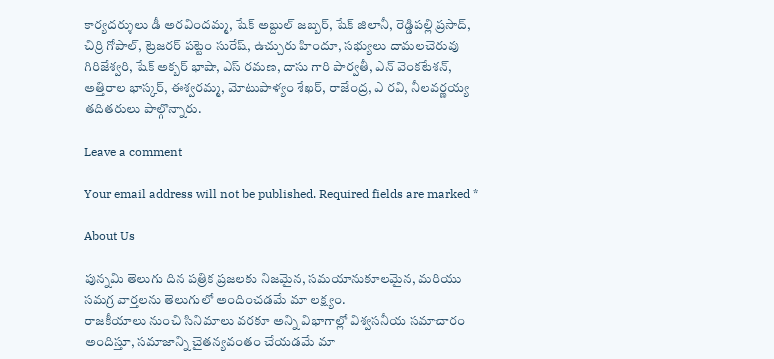కార్యదర్శులు డీ అరవిందమ్మ, షేక్ అబ్దుల్ జబ్బర్, షేక్ జిలానీ, రెడ్డిపల్లి ప్రసాద్, చిర్రి గోపాల్, ట్రెజరర్ పట్టెం సురేష్, ఉచ్చురు హిందూ, సభ్యులు దామలచెరువు గిరిజేశ్వరి, షేక్ అక్బర్ భాషా, ఎస్ రమణ, దాసు గారి పార్వతీ, ఎన్ వెంకటేశన్, అత్తిరాల భాస్కర్, ఈశ్వరమ్మ, మోటుపాళ్యం శేఖర్, రాజేంద్ర, ఎ రవి, నీలవర్ణయ్య తదితరులు పాల్గొన్నారు.

Leave a comment

Your email address will not be published. Required fields are marked *

About Us

పున్నమి తెలుగు దిన పత్రిక ప్రజలకు నిజమైన, సమయానుకూలమైన, మరియు సమగ్ర వార్తలను తెలుగులో అందించడమే మా లక్ష్యం.
రాజకీయాలు నుంచి సినిమాలు వరకూ అన్ని విభాగాల్లో విశ్వసనీయ సమాచారం అందిస్తూ, సమాజాన్ని చైతన్యవంతం చేయడమే మా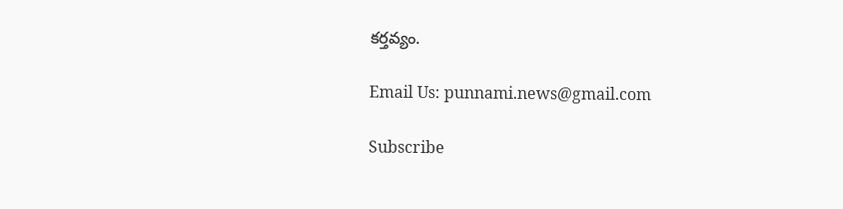కర్తవ్యం.

Email Us: punnami.news@gmail.com

Subscribe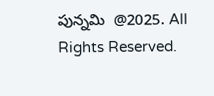పున్నమి  @2025. All Rights Reserved.